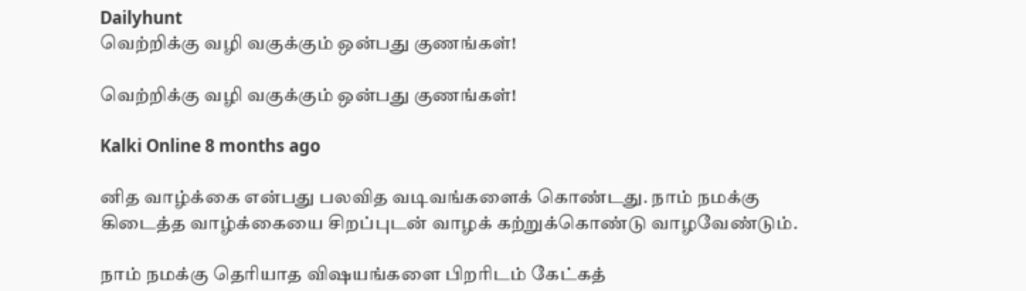Dailyhunt
வெற்றிக்கு வழி வகுக்கும் ஒன்பது குணங்கள்!

வெற்றிக்கு வழி வகுக்கும் ஒன்பது குணங்கள்!

Kalki Online 8 months ago

னித வாழ்க்கை என்பது பலவித வடிவங்களைக் கொண்டது. நாம் நமக்கு கிடைத்த வாழ்க்கையை சிறப்புடன் வாழக் கற்றுக்கொண்டு வாழவேண்டும்.

நாம் நமக்கு தொியாத விஷயங்களை பிறரிடம் கேட்கத்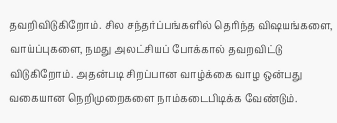தவறிவிடுகிறோம். சில சந்தர்ப்பங்களில் தொிந்த விஷயங்களை, வாய்ப்புகளை, நமது அலட்சியப் போக்கால் தவறவிட்டு விடுகிறோம். அதன்படி சிறப்பான வாழ்க்கை வாழ ஒன்பது வகையான நெறிமுறைகளை நாம்கடைபிடிக்க வேண்டும்.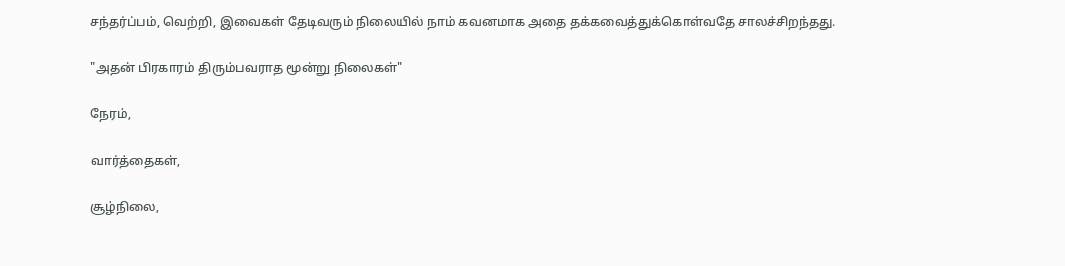சந்தர்ப்பம், வெற்றி, இவைகள் தேடிவரும் நிலையில் நாம் கவனமாக அதை தக்கவைத்துக்கொள்வதே சாலச்சிறந்தது.

"அதன் பிரகாரம் திரும்பவராத மூன்று நிலைகள்"

நேரம்,

வார்த்தைகள்,

சூழ்நிலை,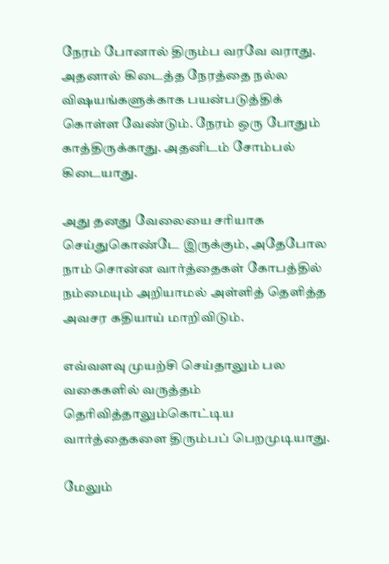நேரம் போனால் திரும்ப வரவே வராது. அதனால் கிடைத்த நேரத்தை நல்ல விஷயங்களுக்காக பயன்படுத்திக் கொள்ள வேண்டும். நேரம் ஒரு போதும் காத்திருக்காது. அதனிடம் சோம்பல் கிடையாது.

அது தனது வேலையை சரியாக செய்துகொண்டே இருக்கும், அதேபோல நாம் சொன்ன வார்த்தைகள் கோபத்தில் நம்மையும் அறியாமல் அள்ளித் தெளித்த அவசர கதியாய் மாறிவிடும்.

எவ்வளவு முயற்சி செய்தாலும் பல வகைகளில் வருத்தம் தொிவித்தாலும்கொட்டிய வார்த்தைகளை திரும்பப் பெறமுடியாது.

மேலும்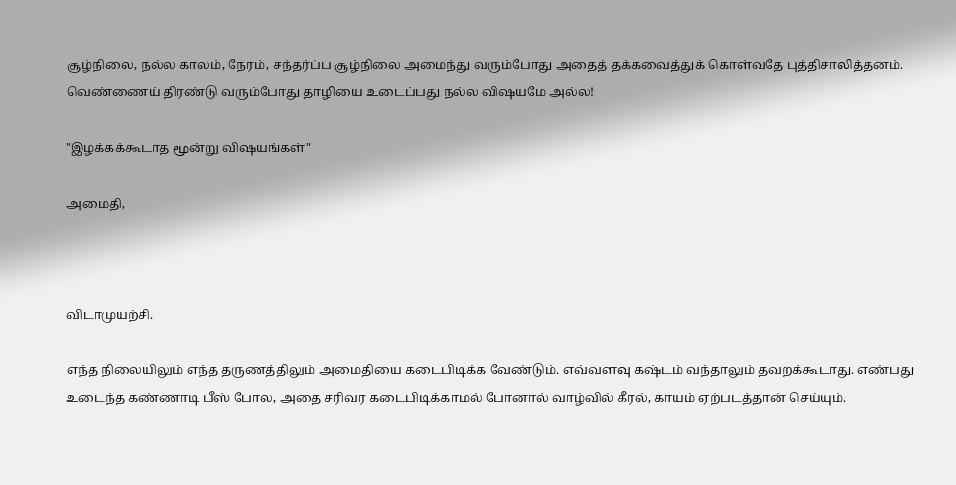சூழ்நிலை, நல்ல காலம், நேரம், சந்தர்ப்ப சூழ்நிலை அமைந்து வரும்போது அதைத் தக்கவைத்துக் கொள்வதே புத்திசாலித்தனம். வெண்ணைய் திரண்டு வரும்போது தாழியை உடைப்பது நல்ல விஷயமே அல்ல!

"இழக்கக்கூடாத மூன்று விஷயங்கள்"

அமைதி,



விடாமுயற்சி.

எந்த நிலையிலும் எந்த தருணத்திலும் அமைதியை கடைபிடிக்க வேண்டும். எவ்வளவு கஷ்டம் வந்தாலும் தவறக்கூடாது. எண்பது உடைந்த கண்ணாடி பீஸ் போல, அதை சரிவர கடைபிடிக்காமல் போனால் வாழ்வில் கீரல், காயம் ஏற்படத்தான் செய்யும்.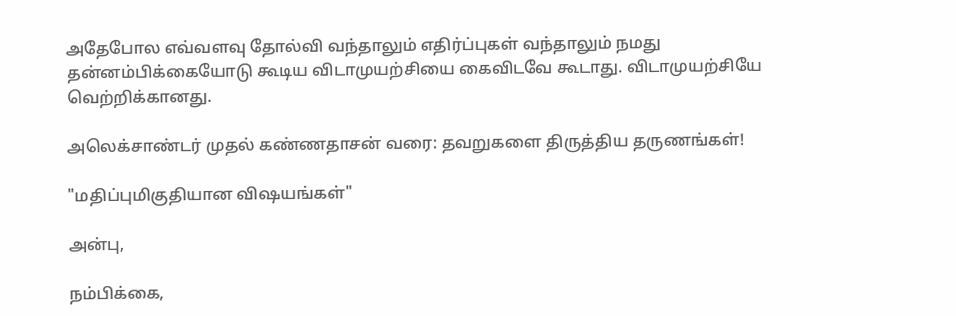அதேபோல எவ்வளவு தோல்வி வந்தாலும் எதிர்ப்புகள் வந்தாலும் நமது தன்னம்பிக்கையோடு கூடிய விடாமுயற்சியை கைவிடவே கூடாது. விடாமுயற்சியே வெற்றிக்கானது.

அலெக்சாண்டர் முதல் கண்ணதாசன் வரை: தவறுகளை திருத்திய தருணங்கள்!

"மதிப்புமிகுதியான விஷயங்கள்"

அன்பு,

நம்பிக்கை,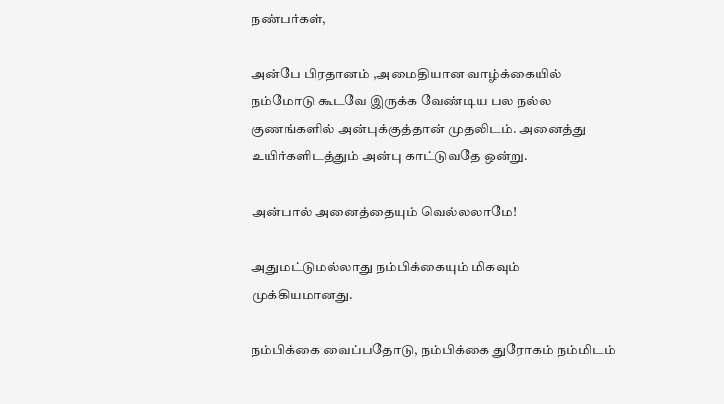நண்பர்கள்,

அன்பே பிரதானம் ,அமைதியான வாழ்க்கையில் நம்மோடு கூடவே இருக்க வேண்டிய பல நல்ல குணங்களில் அன்புக்குத்தான் முதலிடம். அனைத்து உயிர்களிடத்தும் அன்பு காட்டுவதே ஒன்று.

அன்பால் அனைத்தையும் வெல்லலாமே!

அதுமட்டுமல்லாது நம்பிக்கையும் மிகவும் முக்கியமானது.

நம்பிக்கை வைப்பதோடு, நம்பிக்கை துரோகம் நம்மிடம்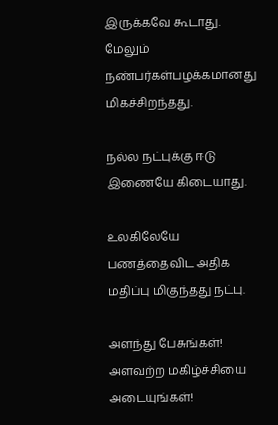இருக்கவே கூடாது. மேலும் நண்பர்கள்பழக்கமானது மிகச்சிறந்தது.

நல்ல நட்புக்கு ஈடு இணையே கிடையாது.

உலகிலேயே பணத்தைவிட அதிக மதிப்பு மிகுந்தது நட்பு.

அளந்து பேசுங்கள்! அளவற்ற மகிழ்ச்சியை அடையுங்கள்!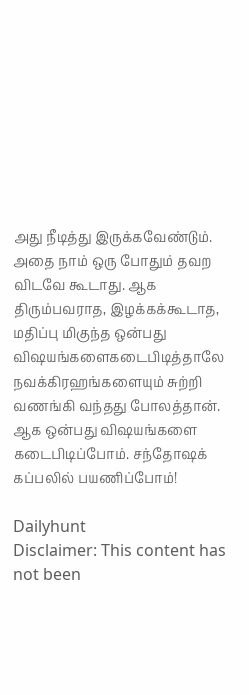அது நீடித்து இருக்கவேண்டும். அதை நாம் ஒரு போதும் தவற விடவே கூடாது. ஆக திரும்பவராத, இழக்கக்கூடாத, மதிப்பு மிகுந்த ஒன்பது விஷயங்களைகடைபிடித்தாலே நவக்கிரஹங்களையும் சுற்றி வணங்கி வந்தது போலத்தான். ஆக ஒன்பது விஷயங்களை கடைபிடிப்போம். சந்தோஷக் கப்பலில் பயணிப்போம்!

Dailyhunt
Disclaimer: This content has not been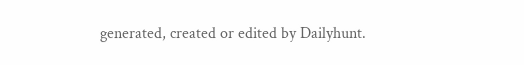generated, created or edited by Dailyhunt.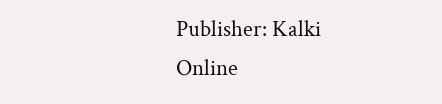Publisher: Kalki Online